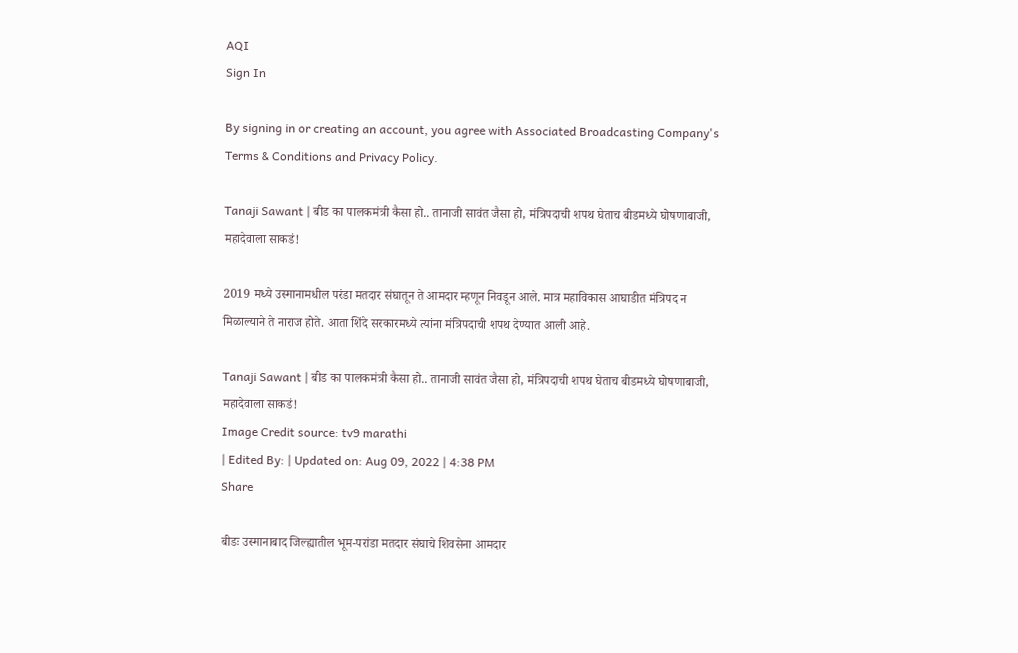AQI
Sign In

By signing in or creating an account, you agree with Associated Broadcasting Company's Terms & Conditions and Privacy Policy.

Tanaji Sawant | बीड का पालकमंत्री कैसा हो.. तानाजी सावंत जैसा हो, मंत्रिपदाची शपथ घेताच बीडमध्ये घोषणाबाजी, महादेवाला साकडं!

2019 मध्ये उस्मानामधील परंडा मतदार संघातून ते आमदार म्हणून निवडून आले. मात्र महाविकास आघाडीत मंत्रिपद न मिळाल्याने ते नाराज होते. आता शिंदे सरकारमध्ये त्यांना मंत्रिपदाची शपथ देण्यात आली आहे.

Tanaji Sawant | बीड का पालकमंत्री कैसा हो.. तानाजी सावंत जैसा हो, मंत्रिपदाची शपथ घेताच बीडमध्ये घोषणाबाजी, महादेवाला साकडं!
Image Credit source: tv9 marathi
| Edited By: | Updated on: Aug 09, 2022 | 4:38 PM
Share

बीडः उस्मानाबाद जिल्ह्यातील भूम-परांडा मतदार संघाचे शिवसेना आमदार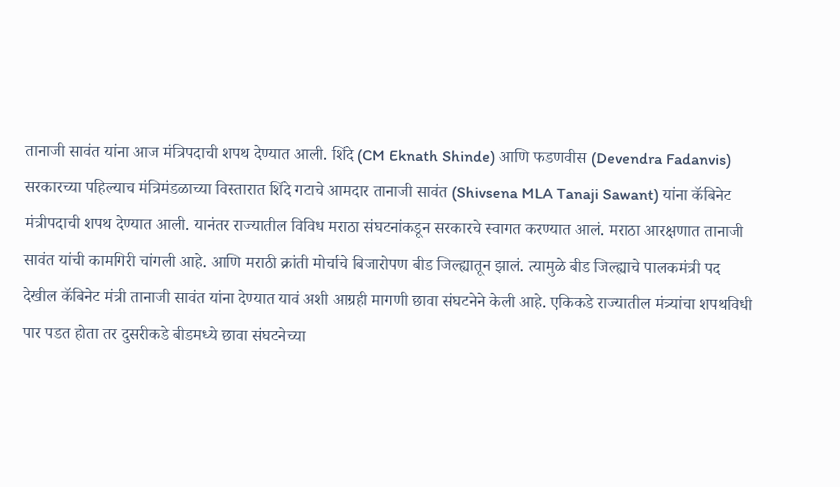तानाजी सावंत यांना आज मंत्रिपदाची शपथ देण्यात आली. शिंदे (CM Eknath Shinde) आणि फडणवीस (Devendra Fadanvis) सरकारच्या पहिल्याच मंत्रिमंडळाच्या विस्तारात शिंदे गटाचे आमदार तानाजी सावंत (Shivsena MLA Tanaji Sawant) यांना कॅबिनेट मंत्रीपदाची शपथ देण्यात आली. यानंतर राज्यातील विविध मराठा संघटनांकडून सरकारचे स्वागत करण्यात आलं. मराठा आरक्षणात तानाजी सावंत यांची कामगिरी चांगली आहे. आणि मराठी क्रांती मोर्चाचे बिजारोपण बीड जिल्ह्यातून झालं. त्यामुळे बीड जिल्ह्याचे पालकमंत्री पद देखील कॅबिनेट मंत्री तानाजी सावंत यांना देण्यात यावं अशी आग्रही मागणी छावा संघटनेने केली आहे. एकिकडे राज्यातील मंत्र्यांचा शपथविधी पार पडत होता तर दुसरीकडे बीडमध्ये छावा संघटनेच्या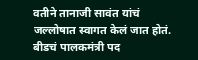वतीने तानाजी सावंत यांचं जल्लोषात स्वागत केलं जात होतं. बीडचं पालकमंत्री पद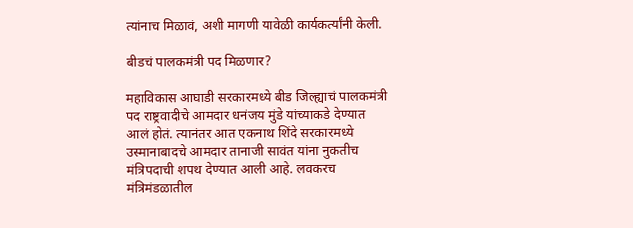त्यांनाच मिळावं, अशी मागणी यावेळी कार्यकर्त्यांनी केली.

बीडचं पालकमंत्री पद मिळणार?

महाविकास आघाडी सरकारमध्ये बीड जिल्ह्याचं पालकमंत्री पद राष्ट्रवादीचे आमदार धनंजय मुंडे यांच्याकडे देण्यात आलं होतं. त्यानंतर आत एकनाथ शिंदे सरकारमध्ये उस्मानाबादचे आमदार तानाजी सावंत यांना नुकतीच मंत्रिपदाची शपथ देण्यात आली आहे. लवकरच मंत्रिमंडळातील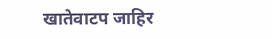खातेवाटप जाहिर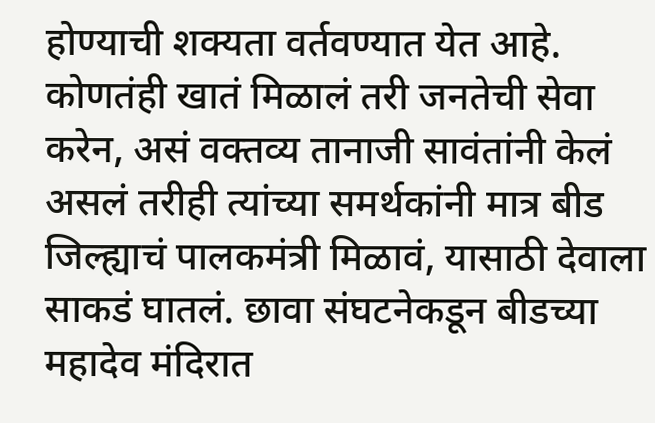होण्याची शक्यता वर्तवण्यात येत आहे. कोणतंही खातं मिळालं तरी जनतेची सेवा करेन, असं वक्तव्य तानाजी सावंतांनी केलं असलं तरीही त्यांच्या समर्थकांनी मात्र बीड जिल्ह्याचं पालकमंत्री मिळावं, यासाठी देवाला साकडं घातलं. छावा संघटनेकडून बीडच्या महादेव मंदिरात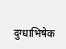दुग्धाभिषेक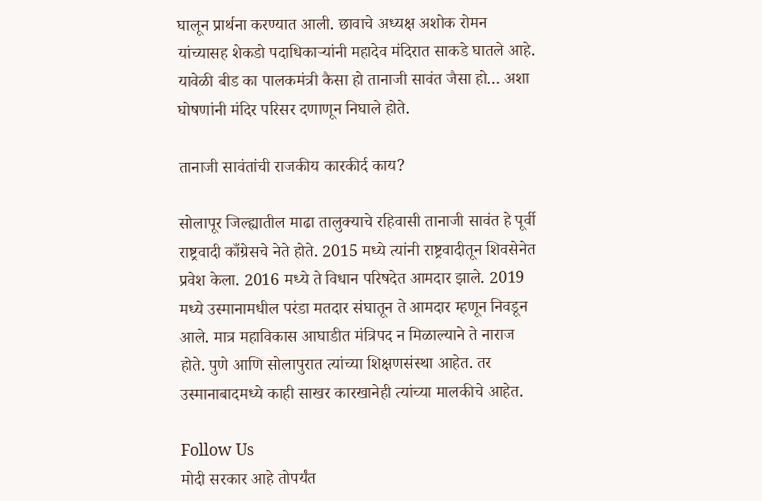घालून प्रार्थना करण्यात आली. छावाचे अध्यक्ष अशोक रोमन यांच्यासह शेकडो पदाधिकाऱ्यांनी महादेव मंदिरात साकडे घातले आहे. यावेळी बीड का पालकमंत्री कैसा हो तानाजी सावंत जैसा हो… अशा घोषणांनी मंदिर परिसर दणाणून निघाले होते.

तानाजी सावंतांची राजकीय कारकीर्द काय?

सोलापूर जिल्ह्यातील माढा तालुक्याचे रहिवासी तानाजी सावंत हे पूर्वी राष्ट्रवादी काँग्रेसचे नेते होते. 2015 मध्ये त्यांनी राष्ट्रवादीतून शिवसेनेत प्रवेश केला. 2016 मध्ये ते विधान परिषदेत आमदार झाले. 2019 मध्ये उस्मानामधील परंडा मतदार संघातून ते आमदार म्हणून निवडून आले. मात्र महाविकास आघाडीत मंत्रिपद न मिळाल्याने ते नाराज होते. पुणे आणि सोलापुरात त्यांच्या शिक्षणसंस्था आहेत. तर उस्मानाबादमध्ये काही साखर कारखानेही त्यांच्या मालकीचे आहेत.

Follow Us
मोदी सरकार आहे तोपर्यंत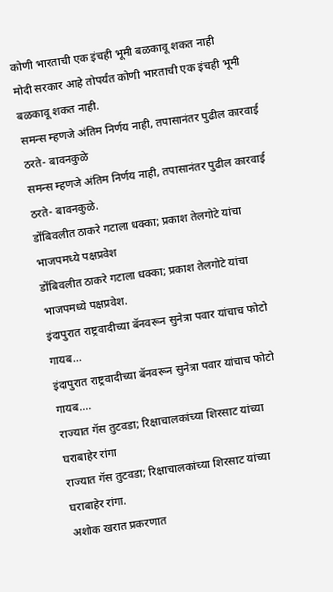कोणी भारताची एक इंचही भूमी बळकावू शकत नाही
मोदी सरकार आहे तोपर्यंत कोणी भारताची एक इंचही भूमी बळकावू शकत नाही.
समन्स म्हणजे अंतिम निर्णय नाही, तपासानंतर पुढील कारवाई ठरते- बावनकुळे
समन्स म्हणजे अंतिम निर्णय नाही, तपासानंतर पुढील कारवाई ठरते- बावनकुळे.
डोंबिवलीत ठाकरे गटाला धक्का; प्रकाश तेलगोटे यांचा भाजपमध्ये पक्षप्रवेश
डोंबिवलीत ठाकरे गटाला धक्का; प्रकाश तेलगोटे यांचा भाजपमध्ये पक्षप्रवेश.
इंदापुरात राष्ट्रवादीच्या बॅनवरून सुनेत्रा पवार यांचाच फोटो गायब...
इंदापुरात राष्ट्रवादीच्या बॅनवरून सुनेत्रा पवार यांचाच फोटो गायब....
राज्यात गॅस तुटवडा; रिक्षाचालकांच्या शिरसाट यांच्या घराबाहेर रांगा
राज्यात गॅस तुटवडा; रिक्षाचालकांच्या शिरसाट यांच्या घराबाहेर रांगा.
अशोक खरात प्रकरणात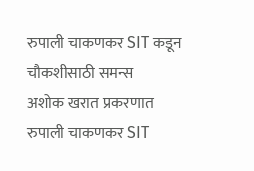रुपाली चाकणकर SIT कडून चौकशीसाठी समन्स
अशोक खरात प्रकरणात रुपाली चाकणकर SIT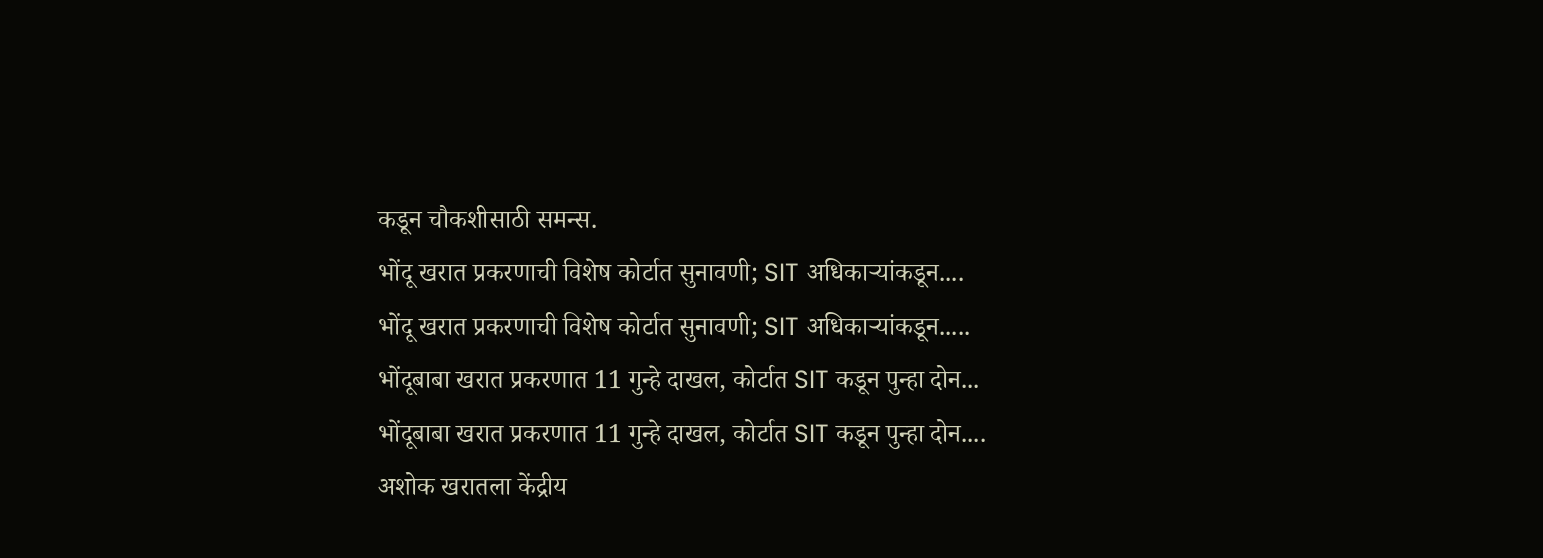कडून चौकशीसाठी समन्स.
भोंदू खरात प्रकरणाची विशेष कोर्टात सुनावणी; SIT अधिकाऱ्यांकडून....
भोंदू खरात प्रकरणाची विशेष कोर्टात सुनावणी; SIT अधिकाऱ्यांकडून.....
भोंदूबाबा खरात प्रकरणात 11 गुन्हे दाखल, कोर्टात SIT कडून पुन्हा दोन...
भोंदूबाबा खरात प्रकरणात 11 गुन्हे दाखल, कोर्टात SIT कडून पुन्हा दोन....
अशोक खरातला केंद्रीय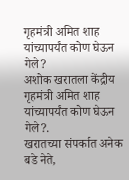गृहमंत्री अमित शाह यांच्यापर्यंत कोण घेऊन गेले?
अशोक खरातला केंद्रीय गृहमंत्री अमित शाह यांच्यापर्यंत कोण घेऊन गेले?.
खरातच्या संपर्कात अनेक बडे नेते,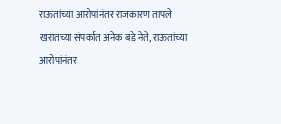राऊतांच्या आरोपांनंतर राजकारण तापले
खरातच्या संपर्कात अनेक बडे नेते, राऊतांच्या आरोपांनंतर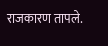राजकारण तापले.